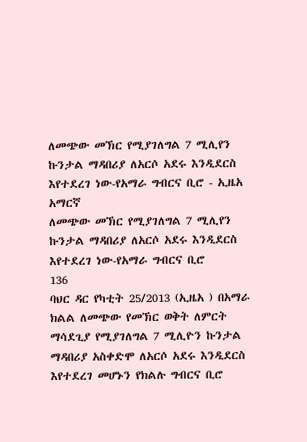ለመጭው መኽር የሚያገለግል 7 ሚሊየን ኩንታል ማዳበሪያ ለአርሶ አደሩ እንዲደርስ እየተደረገ ነው-የአማራ ግብርና ቢሮ - ኢዜአ አማርኛ
ለመጭው መኽር የሚያገለግል 7 ሚሊየን ኩንታል ማዳበሪያ ለአርሶ አደሩ እንዲደርስ እየተደረገ ነው-የአማራ ግብርና ቢሮ
136
ባህር ዳር የካቲት 25/2013 (ኢዜአ ) በአማራ ክልል ለመጭው የመኽር ወቅት ለምርት ማሳደጊያ የሚያገለግል 7 ሚሊዮን ኩንታል ማዳበሪያ አስቀድሞ ለአርሶ አደሩ እንዲደርስ እየተደረገ መሆኑን የክልሉ ግብርና ቢሮ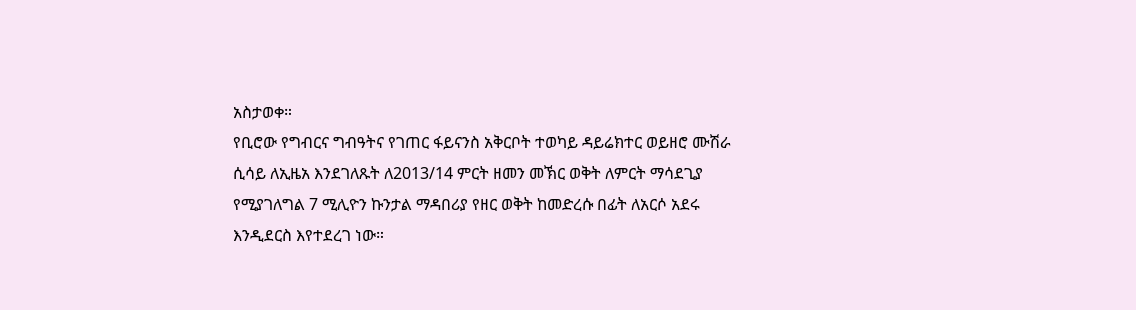አስታወቀ።
የቢሮው የግብርና ግብዓትና የገጠር ፋይናንስ አቅርቦት ተወካይ ዳይሬክተር ወይዘሮ ሙሽራ ሲሳይ ለኢዜአ እንደገለጹት ለ2013/14 ምርት ዘመን መኽር ወቅት ለምርት ማሳደጊያ የሚያገለግል 7 ሚሊዮን ኩንታል ማዳበሪያ የዘር ወቅት ከመድረሱ በፊት ለአርሶ አደሩ እንዲደርስ እየተደረገ ነው።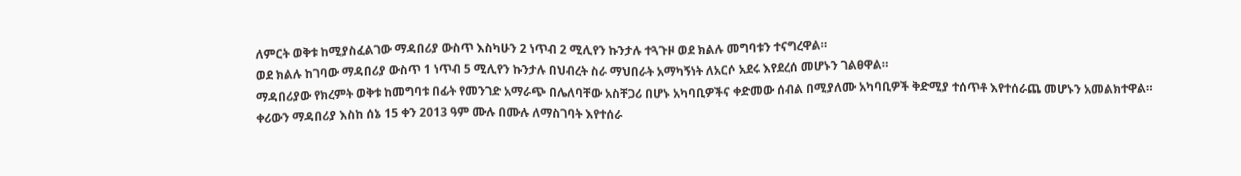ለምርት ወቅቱ ከሚያስፈልገው ማዳበሪያ ውስጥ እስካሁን 2 ነጥብ 2 ሚሊየን ኩንታሉ ተጓጉዞ ወደ ክልሉ መግባቱን ተናግረዋል።
ወደ ክልሉ ከገባው ማዳበሪያ ውስጥ 1 ነጥብ 5 ሚሊየን ኩንታሉ በህብረት ስራ ማህበራት አማካኝነት ለአርሶ አደሩ እየደረሰ መሆኑን ገልፀዋል።
ማዳበሪያው የክረምት ወቅቱ ከመግባቱ በፊት የመንገድ አማራጭ በሌለባቸው አስቸጋሪ በሆኑ አካባቢዎችና ቀድመው ሰብል በሚያለሙ አካባቢዎች ቅድሚያ ተሰጥቶ እየተሰራጨ መሆኑን አመልክተዋል።
ቀሪውን ማዳበሪያ እስከ ሰኔ 15 ቀን 2013 ዓም ሙሉ በሙሉ ለማስገባት እየተሰራ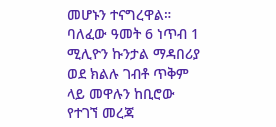መሆኑን ተናግረዋል።
ባለፈው ዓመት 6 ነጥብ 1 ሚሊዮን ኩንታል ማዳበሪያ ወደ ክልሉ ገብቶ ጥቅም ላይ መዋሉን ከቢሮው የተገኘ መረጃ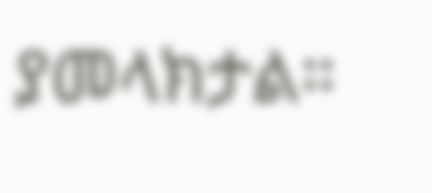ያመላክታል።